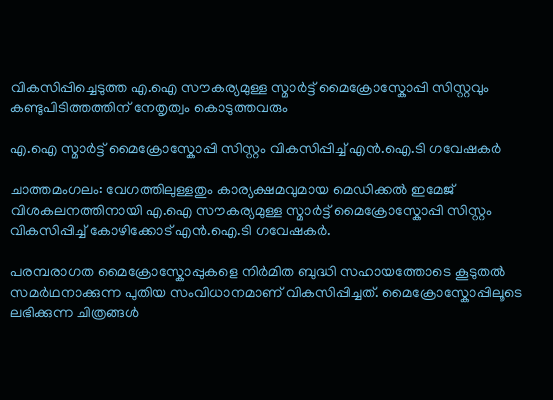വികസിപ്പിച്ചെടുത്ത എ.ഐ സൗകര്യമുള്ള സ്മാർട്ട് മൈക്രോസ്കോപ്പി സിസ്റ്റവും കണ്ടുപിടിത്തത്തിന് നേതൃത്വം കൊടുത്തവരും

എ.ഐ സ്മാർട്ട് മൈക്രോസ്കോപ്പി സിസ്റ്റം വികസിപ്പിച്ച് എൻ.ഐ.ടി ഗവേഷകർ

ചാത്തമംഗലം: വേഗത്തിലുള്ളതും കാര്യക്ഷമവുമായ മെഡിക്കൽ ഇമേജ് വിശകലനത്തിനായി എ.ഐ സൗകര്യമുള്ള സ്മാർട്ട് മൈക്രോസ്കോപ്പി സിസ്റ്റം വികസിപ്പിച്ച് കോഴിക്കോട് എൻ.ഐ.ടി ഗവേഷകർ.

പരമ്പരാഗത മൈക്രോസ്കോപ്പുകളെ നിർമിത ബുദ്ധി സഹായത്തോടെ കൂടുതൽ സമർഥനാക്കുന്ന പുതിയ സംവിധാനമാണ് വികസിപ്പിച്ചത്. മൈക്രോസ്കോപ്പിലൂടെ ലഭിക്കുന്ന ചിത്രങ്ങൾ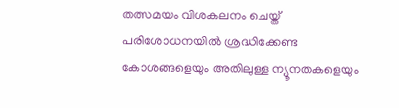തത്സമയം വിശകലനം ചെയ്ത് പരിശോധനയിൽ ശ്രദ്ധിക്കേണ്ട കോശങ്ങളെയും അതിലുള്ള ന്യൂനതകളെയും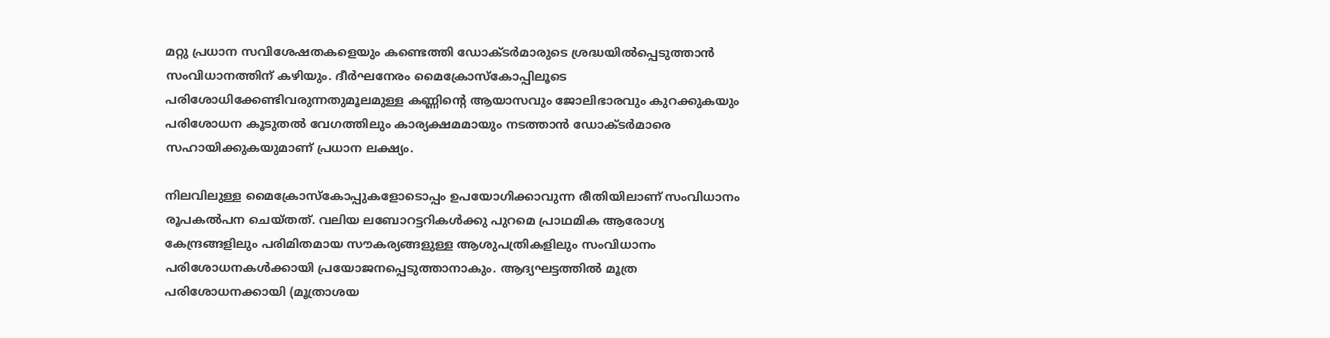മറ്റു പ്രധാന സവിശേഷതകളെയും കണ്ടെത്തി ഡോക്ടർമാരുടെ ശ്രദ്ധയിൽപ്പെടുത്താൻ സംവിധാനത്തിന് കഴിയും. ദീർഘനേരം മൈക്രോസ്കോപ്പിലൂടെ പരിശോധിക്കേണ്ടിവരുന്നതുമൂലമുള്ള കണ്ണിന്റെ ആയാസവും ജോലിഭാരവും കുറക്കുകയും പരിശോധന കൂടുതൽ വേഗത്തിലും കാര്യക്ഷമമായും നടത്താൻ ഡോക്ടർമാരെ സഹായിക്കുകയുമാണ് പ്രധാന ലക്ഷ്യം.

നിലവിലുള്ള മൈക്രോസ്കോപ്പുകളോടൊപ്പം ഉപയോഗിക്കാവുന്ന രീതിയിലാണ് സംവിധാനം രൂപകൽപന ചെയ്തത്. വലിയ ലബോറട്ടറികൾക്കു പുറമെ പ്രാഥമിക ആരോഗ്യ കേന്ദ്രങ്ങളിലും പരിമിതമായ സൗകര്യങ്ങളുള്ള ആശുപത്രികളിലും സംവിധാനം പരിശോധനകൾക്കായി പ്രയോജനപ്പെടുത്താനാകും. ആദ്യഘട്ടത്തിൽ മൂത്ര പരിശോധനക്കായി (മൂത്രാശയ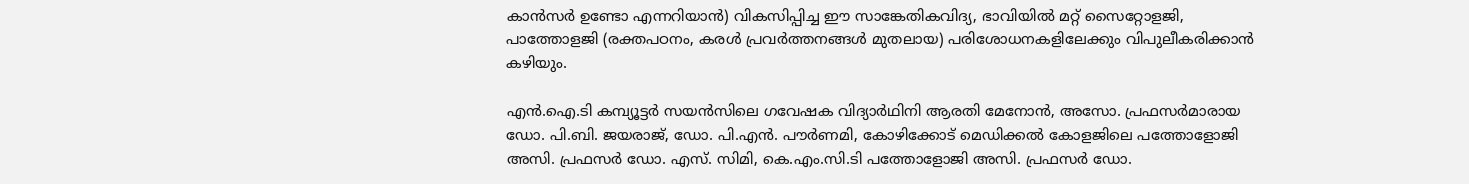കാൻസർ ഉണ്ടോ എന്നറിയാൻ) വികസിപ്പിച്ച ഈ സാങ്കേതികവിദ്യ, ഭാവിയിൽ മറ്റ് സൈറ്റോളജി, പാത്തോളജി (രക്തപഠനം, കരൾ പ്രവർത്തനങ്ങൾ മുതലായ) പരിശോധനകളിലേക്കും വിപുലീകരിക്കാൻ കഴിയും.

എൻ.ഐ.ടി കമ്പ്യൂട്ടർ സയൻസിലെ ഗവേഷക വിദ്യാർഥിനി ആരതി മേനോൻ, അസോ. പ്രഫസർമാരായ ഡോ. പി.ബി. ജയരാജ്‌, ഡോ. പി.എൻ. പൗർണമി, കോഴിക്കോട് മെഡിക്കൽ കോളജിലെ പത്തോളോജി അസി. പ്രഫസർ ഡോ. എസ്. സിമി, കെ.എം.സി.ടി പത്തോളോജി അസി. പ്രഫസർ ഡോ.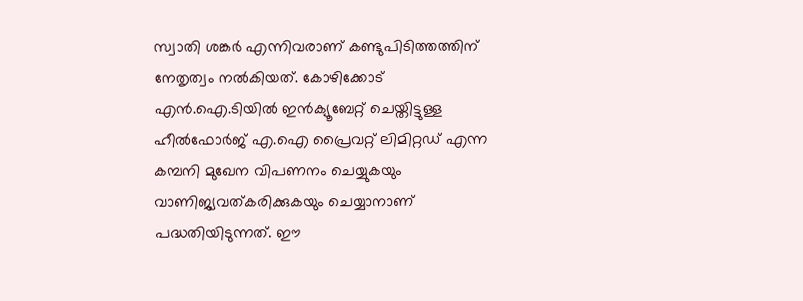സ്വാതി ശങ്കർ എന്നിവരാണ് കണ്ടുപിടിത്തത്തിന് നേതൃത്വം നൽകിയത്. കോഴിക്കോട് എൻ.ഐ.ടിയിൽ ഇൻക്യൂബേറ്റ് ചെയ്തിട്ടുള്ള ഹീൽഫോർജ് എ.ഐ പ്രൈവറ്റ് ലിമിറ്റഡ് എന്ന കമ്പനി മുഖേന വിപണനം ചെയ്യുകയും വാണിജ്യവത്കരിക്കുകയും ചെയ്യാനാണ് പദ്ധതിയിടുന്നത്. ഈ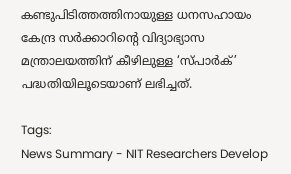കണ്ടുപിടിത്തത്തിനായുള്ള ധനസഹായം കേന്ദ്ര സർക്കാറിന്റെ വിദ്യാഭ്യാസ മന്ത്രാലയത്തിന് കീഴിലുള്ള ‘സ്പാർക്’ പദ്ധതിയിലൂടെയാണ് ലഭിച്ചത്.

Tags:
News Summary - NIT Researchers Develop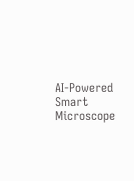AI-Powered Smart Microscope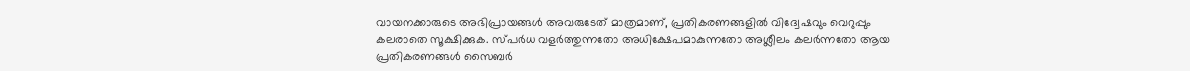വായനക്കാരുടെ അഭിപ്രായങ്ങള്‍ അവരുടേത് മാത്രമാണ്, പ്രതികരണങ്ങളിൽ വിദ്വേഷവും വെറുപ്പും കലരാതെ സൂക്ഷിക്കുക. സ്പർധ വളർത്തുന്നതോ അധിക്ഷേപമാകുന്നതോ അശ്ലീലം കലർന്നതോ ആയ പ്രതികരണങ്ങൾ സൈബർ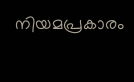നിയമപ്രകാരം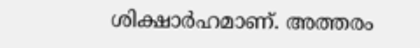ശിക്ഷാർഹമാണ്. അത്തരം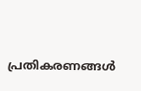പ്രതികരണങ്ങൾ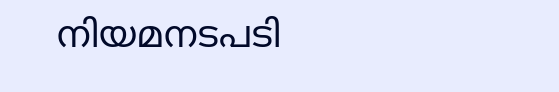നിയമനടപടി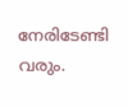നേരിടേണ്ടി വരും.